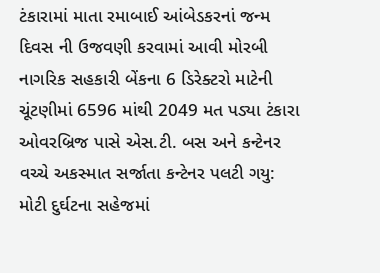ટંકારામાં માતા રમાબાઈ આંબેડકરનાં જન્મ દિવસ ની ઉજવણી કરવામાં આવી મોરબી નાગરિક સહકારી બેંકના 6 ડિરેક્ટરો માટેની ચૂંટણીમાં 6596 માંથી 2049 મત પડ્યા ટંકારા ઓવરબ્રિજ પાસે એસ.ટી. બસ અને કન્ટેનર વચ્ચે અકસ્માત સર્જાતા કન્ટેનર પલટી ગયુ: મોટી દુર્ઘટના સહેજમાં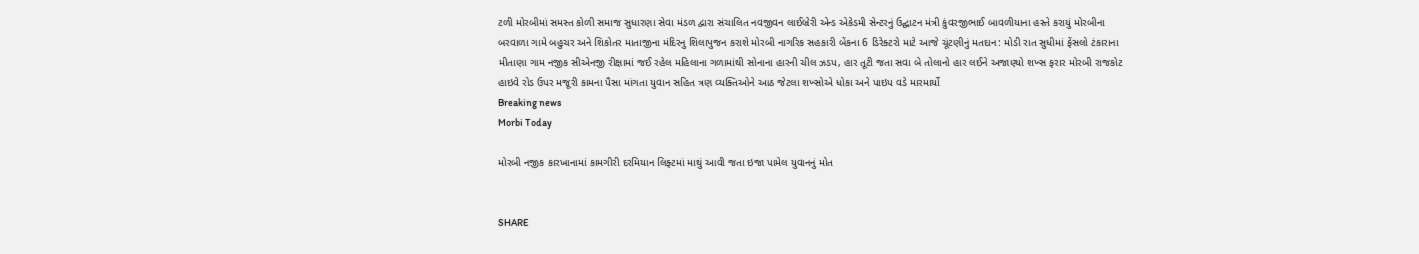ટળી મોરબીમાં સમસ્ત કોળી સમાજ સુધારણા સેવા મંડળ દ્વારા સંચાલિત નવજીવન લાઈબ્રેરી એન્ડ એકેડમી સેન્ટરનું ઉદ્ઘાટન મંત્રી કુંવરજીભાઈ બાવળીયાના હસ્તે કરાયું મોરબીના બરવાળા ગામે બહુચર અને શિકોતર માતાજીના મંદિરનુ શિલાપુજન કરાશે મોરબી નાગરિક સહકારી બેંકના 6 ડિરેક્ટરો માટે આજે ચૂંટણીનું મતદાન: મોડી રાત સુધીમાં ફેંસલો ટંકારાના મીતાણા ગામ નજીક સીએનજી રીક્ષામાં જઈ રહેલ મહિલાના ગળામાંથી સોનાના હારની ચીલ ઝડપ, હાર તૂટી જતા સવા બે તોલાનો હાર લઈને અજાણ્યો શખ્સ ફરાર મોરબી રાજકોટ હાઇવે રોડ ઉપર મજૂરી કામના પૈસા માંગતા યુવાન સહિત ત્રણ વ્યક્તિઓને આઠ જેટલા શખ્સોએ ધોકા અને પાઇપ વડે મારમાર્યો
Breaking news
Morbi Today

મોરબી નજીક કારખાનામાં કામગીરી દરમિયાન લિફ્ટમાં માથું આવી જતા ઇજા પામેલ યુવાનનું મોત


SHARE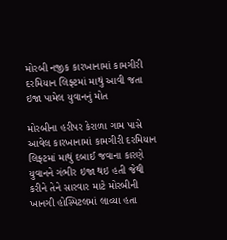મોરબી નજીક કારખાનામાં કામગીરી દરમિયાન લિફ્ટમાં માથું આવી જતા ઇજા પામેલ યુવાનનું મોત

મોરબીના હરીપર કેરાળા ગામ પાસે આવેલ કારખાનામાં કામગીરી દરમિયાન લિફ્ટમાં માથું દબાઈ જવાના કારણે યુવાનને ગંભીર ઇજા થઇ હતી જેથી કરીને તેને સારવાર માટે મોરબીની ખાનગી હોસ્પિટલમાં લાવ્યા હતા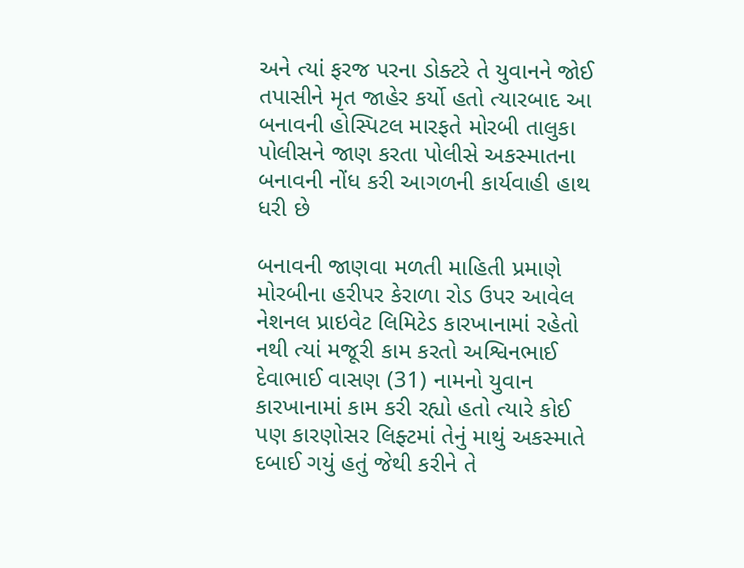અને ત્યાં ફરજ પરના ડોક્ટરે તે યુવાનને જોઈ તપાસીને મૃત જાહેર કર્યો હતો ત્યારબાદ આ બનાવની હોસ્પિટલ મારફતે મોરબી તાલુકા પોલીસને જાણ કરતા પોલીસે અકસ્માતના બનાવની નોંધ કરી આગળની કાર્યવાહી હાથ ધરી છે

બનાવની જાણવા મળતી માહિતી પ્રમાણે મોરબીના હરીપર કેરાળા રોડ ઉપર આવેલ નેશનલ પ્રાઇવેટ લિમિટેડ કારખાનામાં રહેતો નથી ત્યાં મજૂરી કામ કરતો અશ્વિનભાઈ દેવાભાઈ વાસણ (31) નામનો યુવાન કારખાનામાં કામ કરી રહ્યો હતો ત્યારે કોઈ પણ કારણોસર લિફ્ટમાં તેનું માથું અકસ્માતે દબાઈ ગયું હતું જેથી કરીને તે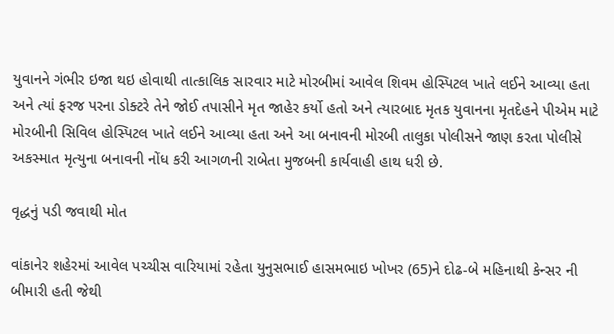યુવાનને ગંભીર ઇજા થઇ હોવાથી તાત્કાલિક સારવાર માટે મોરબીમાં આવેલ શિવમ હોસ્પિટલ ખાતે લઈને આવ્યા હતા અને ત્યાં ફરજ પરના ડોક્ટરે તેને જોઈ તપાસીને મૃત જાહેર કર્યો હતો અને ત્યારબાદ મૃતક યુવાનના મૃતદેહને પીએમ માટે મોરબીની સિવિલ હોસ્પિટલ ખાતે લઈને આવ્યા હતા અને આ બનાવની મોરબી તાલુકા પોલીસને જાણ કરતા પોલીસે અકસ્માત મૃત્યુના બનાવની નોંધ કરી આગળની રાબેતા મુજબની કાર્યવાહી હાથ ધરી છે.

વૃદ્ધનું પડી જવાથી મોત

વાંકાનેર શહેરમાં આવેલ પચ્ચીસ વારિયામાં રહેતા યુનુસભાઈ હાસમભાઇ ખોખર (65)ને દોઢ-બે મહિનાથી કેન્સર ની બીમારી હતી જેથી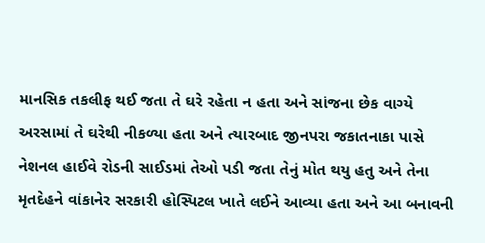માનસિક તકલીફ થઈ જતા તે ઘરે રહેતા ન હતા અને સાંજના છેક વાગ્યે અરસામાં તે ઘરેથી નીકળ્યા હતા અને ત્યારબાદ જીનપરા જકાતનાકા પાસે નેશનલ હાઈવે રોડની સાઈડમાં તેઓ પડી જતા તેનું મોત થયુ હતુ અને તેના મૃતદેહને વાંકાનેર સરકારી હોસ્પિટલ ખાતે લઈને આવ્યા હતા અને આ બનાવની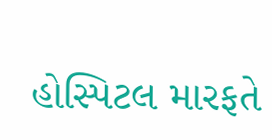હોસ્પિટલ મારફતે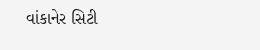વાંકાનેર સિટી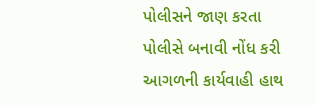પોલીસને જાણ કરતા પોલીસે બનાવી નોંધ કરી આગળની કાર્યવાહી હાથ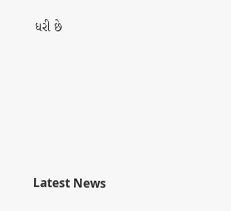ધરી છે






Latest News